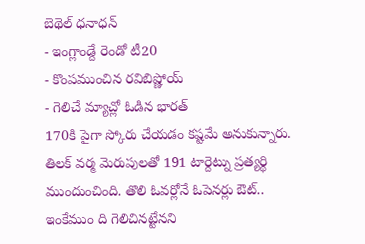బెథెల్ ధనాధన్
- ఇంగ్లాండ్దే రెండో టీ20
- కొంపముంచిన రవిబిష్ణోయ్
- గెలిచే మ్యాచ్లో ఓడిన భారత్
170కి పైగా స్కోరు చేయడం కష్టమే అనుకున్నారు. తిలక్ వర్మ మెరుపులతో 191 టార్దెట్ను ప్రత్యర్థి ముందుంచింది. తొలి ఓవర్లోనే ఓపెనర్లు ఔట్.. ఇంకేముం ది గెలిచినట్టేనని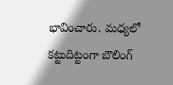భావించారు. మధ్యలో కట్టుదిట్టంగా బౌలింగ్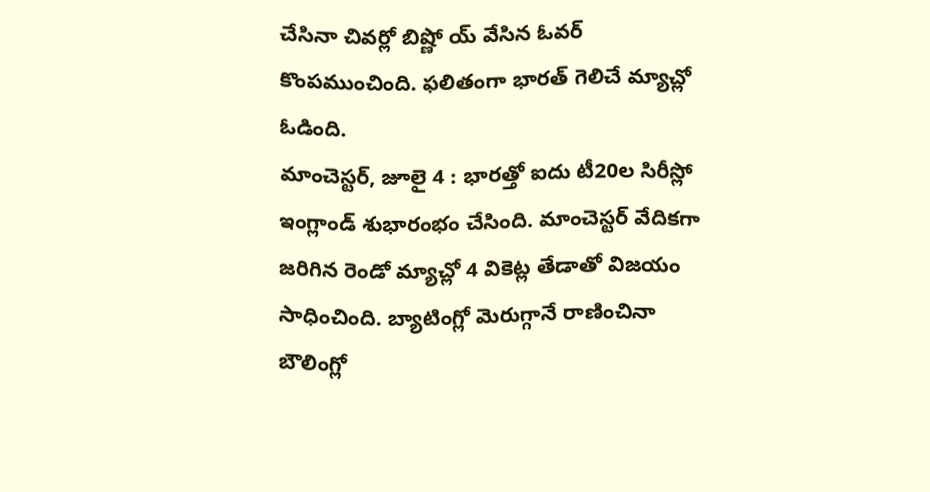చేసినా చివర్లో బిష్ణో య్ వేసిన ఓవర్ కొంపముంచింది. ఫలితంగా భారత్ గెలిచే మ్యాచ్లో ఓడింది.
మాంచెస్టర్, జూలై 4 : భారత్తో ఐదు టీ20ల సిరీస్లో ఇంగ్లాండ్ శుభారంభం చేసింది. మాంచెస్టర్ వేదికగా జరిగిన రెండో మ్యాచ్లో 4 వికెట్ల తేడాతో విజయం సాధించింది. బ్యాటింగ్లో మెరుగ్గానే రాణించినా బౌలింగ్లో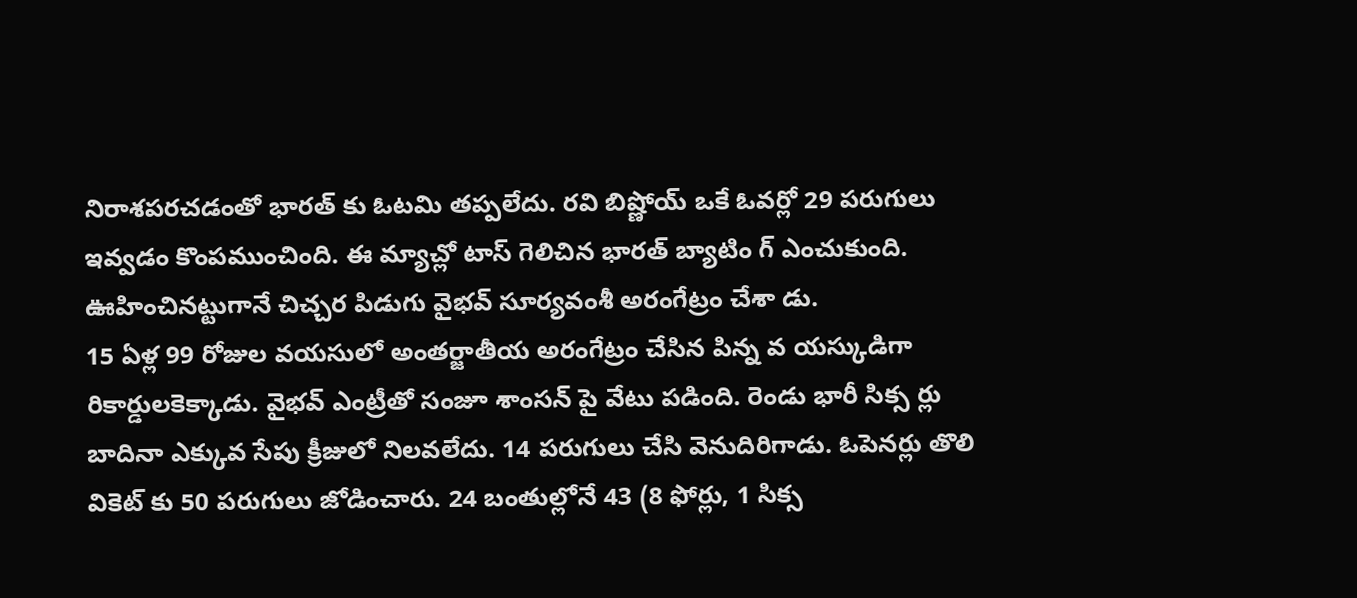నిరాశపరచడంతో భారత్ కు ఓటమి తప్పలేదు. రవి బిష్ణోయ్ ఒకే ఓవర్లో 29 పరుగులు ఇవ్వడం కొంపముంచింది. ఈ మ్యాచ్లో టాస్ గెలిచిన భారత్ బ్యాటిం గ్ ఎంచుకుంది. ఊహించినట్టుగానే చిచ్చర పిడుగు వైభవ్ సూర్యవంశీ అరంగేట్రం చేశా డు.
15 ఏళ్ల 99 రోజుల వయసులో అంతర్జాతీయ అరంగేట్రం చేసిన పిన్న వ యస్కుడిగా రికార్డులకెక్కాడు. వైభవ్ ఎంట్రీతో సంజూ శాంసన్ పై వేటు పడింది. రెండు భారీ సిక్స ర్లు బాదినా ఎక్కువ సేపు క్రీజులో నిలవలేదు. 14 పరుగులు చేసి వెనుదిరిగాడు. ఓపెనర్లు తొలి వికెట్ కు 50 పరుగులు జోడించారు. 24 బంతుల్లోనే 43 (8 ఫోర్లు, 1 సిక్స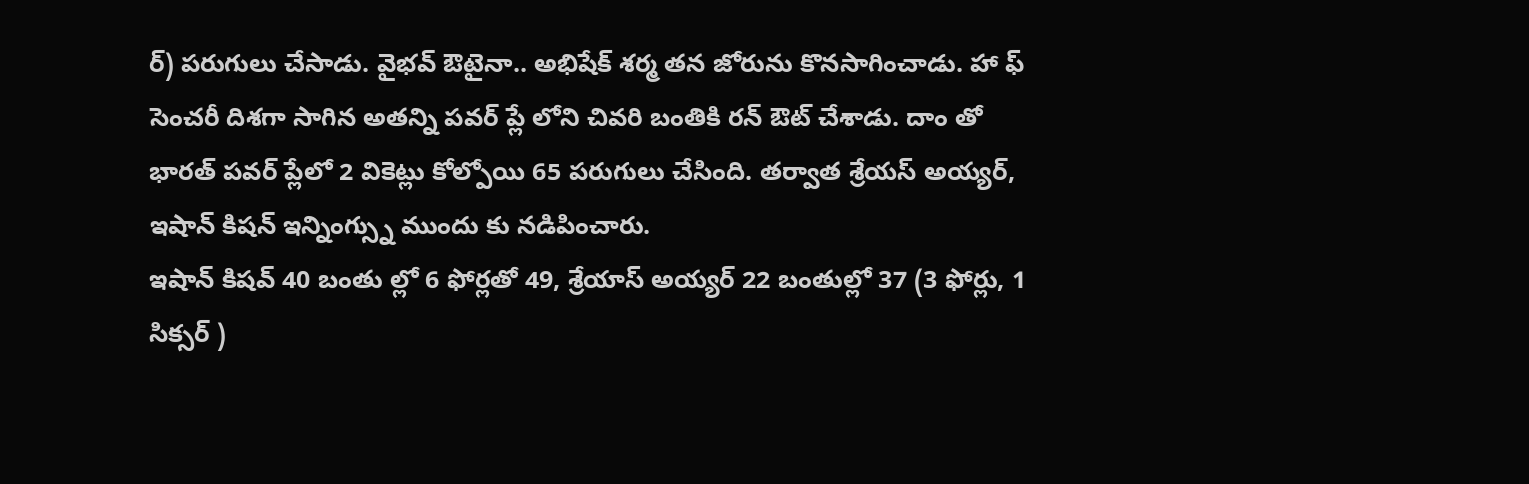ర్) పరుగులు చేసాడు. వైభవ్ ఔటైనా.. అభిషేక్ శర్మ తన జోరును కొనసాగించాడు. హా ఫ్ సెంచరీ దిశగా సాగిన అతన్ని పవర్ ప్లే లోని చివరి బంతికి రన్ ఔట్ చేశాడు. దాం తో భారత్ పవర్ ప్లేలో 2 వికెట్లు కోల్పోయి 65 పరుగులు చేసింది. తర్వాత శ్రేయస్ అయ్యర్, ఇషాన్ కిషన్ ఇన్నింగ్స్ను ముందు కు నడిపించారు.
ఇషాన్ కిషవ్ 40 బంతు ల్లో 6 ఫోర్లతో 49, శ్రేయాస్ అయ్యర్ 22 బంతుల్లో 37 (3 ఫోర్లు, 1 సిక్సర్ )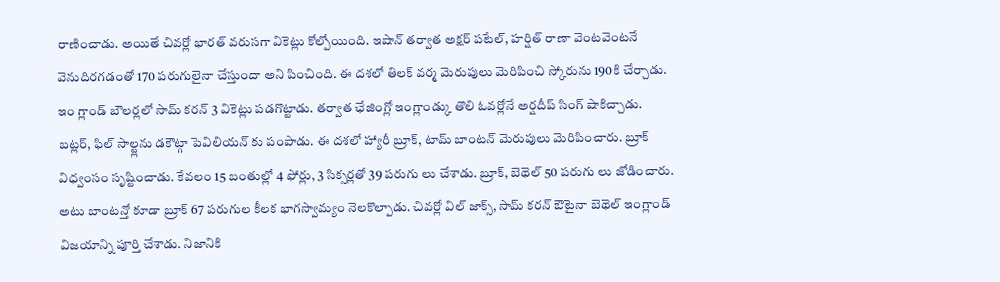రాణించాడు. అయితే చివర్లో భారత్ వరుసగా వికెట్లు కోల్పోయింది. ఇషాన్ తర్వాత అక్షర్ పటేల్, హర్షిత్ రాణా వెంటవెంటనే వెనుదిరగడంతో 170 పరుగులైనా చేస్తుందా అని పించింది. ఈ దశలో తిలక్ వర్మ మెరుపులు మెరిపించి స్కోరును 190కి చేర్చాడు. ఇం గ్లాండ్ బౌలర్లలో సామ్ కరన్ 3 వికెట్లు పడగొట్టాడు. తర్వాత ఛేజింగ్లో ఇంగ్లాండ్కు తొలి ఓవర్లోనే అర్షదీప్ సింగ్ షాకిచ్చాడు.
బట్లర్, ఫిల్ సాల్ట్లను డకౌట్గా పెవిలియన్ కు పంపాడు. ఈ దశలో హ్యారీ బ్రూక్, టామ్ బాంటన్ మెరుపులు మెరిపించారు. బ్రూక్ విధ్వంసం సృష్టించాడు. కేవలం 15 బంతుల్లో 4 ఫోర్లు, 3 సిక్సర్లతో 39 పరుగు లు చేశాడు. బ్రూక్, బెథెల్ 50 పరుగు లు జోడించారు. అటు బాంటన్తో కూడా బ్రూక్ 67 పరుగుల కీలక భాగస్వామ్యం నెలకొల్పాడు. చివర్లో విల్ జాక్స్, సామ్ కరన్ ఔటైనా బెథెల్ ఇంగ్లాండ్ విజయాన్ని పూర్తి చేశాడు. నిజానికి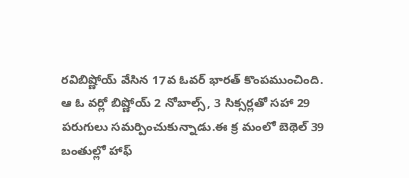రవిబిష్ణోయ్ వేసిన 17వ ఓవర్ భారత్ కొంపముంచింది.
ఆ ఓ వర్లో బిష్ణోయ్ 2 నోబాల్స్, 3 సిక్సర్లతో సహా 29 పరుగులు సమర్పించుకున్నాడు.ఈ క్ర మంలో బెథెల్ 39 బంతుల్లో హాఫ్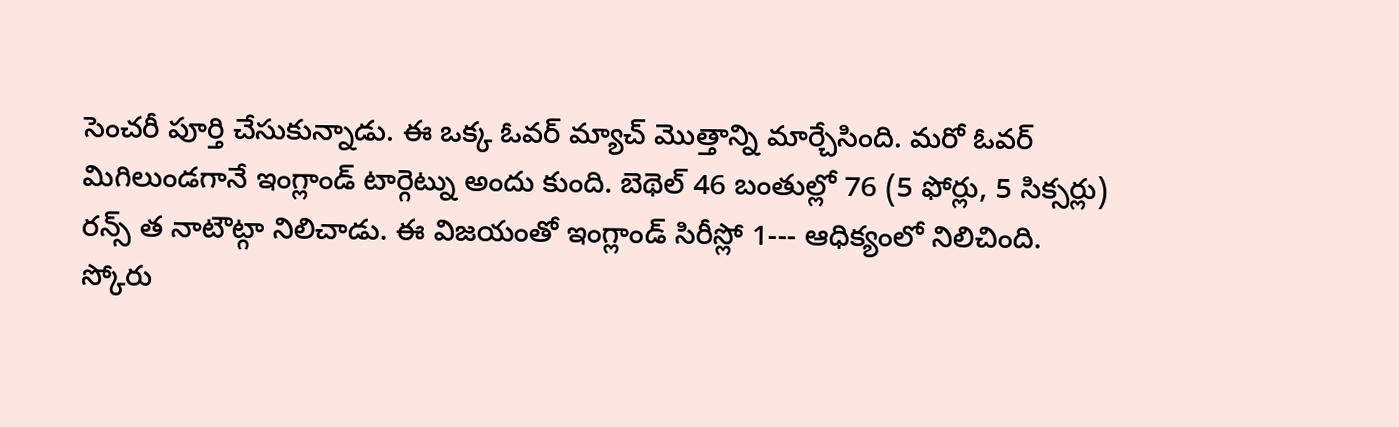సెంచరీ పూర్తి చేసుకున్నాడు. ఈ ఒక్క ఓవర్ మ్యాచ్ మొత్తాన్ని మార్చేసింది. మరో ఓవర్ మిగిలుండగానే ఇంగ్లాండ్ టార్గెట్ను అందు కుంది. బెథెల్ 46 బంతుల్లో 76 (5 ఫోర్లు, 5 సిక్సర్లు) రన్స్ త నాటౌట్గా నిలిచాడు. ఈ విజయంతో ఇంగ్లాండ్ సిరీస్లో 1--- ఆధిక్యంలో నిలిచింది.
స్కోరు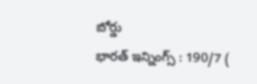బోర్డు
భారత్ ఇన్నింగ్స్ : 190/7 (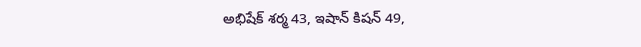అభిషేక్ శర్మ 43, ఇషాన్ కిషన్ 49,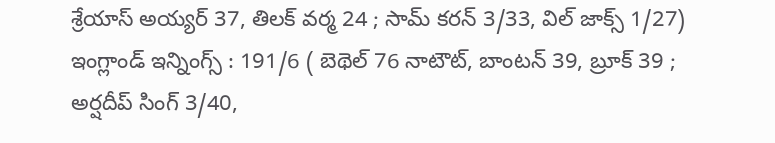శ్రేయాస్ అయ్యర్ 37, తిలక్ వర్మ 24 ; సామ్ కరన్ 3/33, విల్ జాక్స్ 1/27)
ఇంగ్లాండ్ ఇన్నింగ్స్ : 191/6 ( బెథెల్ 76 నాటౌట్, బాంటన్ 39, బ్రూక్ 39 ; అర్షదీప్ సింగ్ 3/40,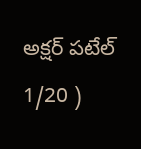అక్షర్ పటేల్ 1/20 )